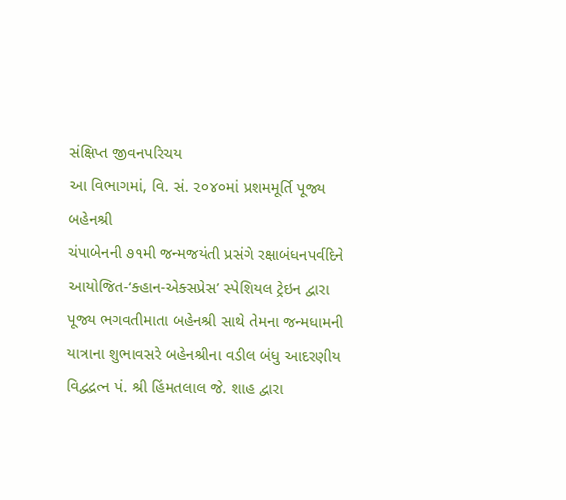સંક્ષિપ્ત જીવનપરિચય
આ વિભાગમાં, વિ. સં. ૨૦૪૦માં પ્રશમમૂર્તિ પૂજ્ય બહેનશ્રી
ચંપાબેનની ૭૧મી જન્મજયંતી પ્રસંગે રક્ષાબંધનપર્વદિને
આયોજિત-‘ક્હાન-એક્સપ્રેસ’ સ્પેશિયલ ટ્રેઇન દ્વારા
પૂજ્ય ભગવતીમાતા બહેનશ્રી સાથે તેમના જન્મધામની
યાત્રાના શુભાવસરે બહેનશ્રીના વડીલ બંધુ આદરણીય
વિદ્વદ્રત્ન પં. શ્રી હિંમતલાલ જે. શાહ દ્વારા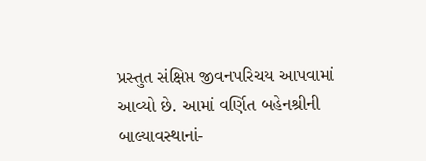પ્રસ્તુત સંક્ષિપ્ત જીવનપરિચય આપવામાં
આવ્યો છે. આમાં વર્ણિત બહેનશ્રીની
બાલ્યાવસ્થાનાં-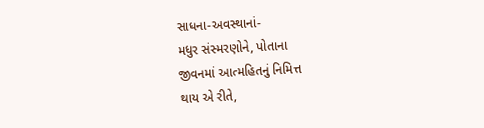સાધના-અવસ્થાનાં-
મધુર સંસ્મરણોને, પોતાના
જીવનમાં આત્મહિતનું નિમિત્ત
થાય એ રીતે,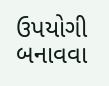ઉપયોગી
બનાવવા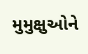મુમુક્ષુઓને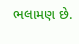ભલામણ છે.